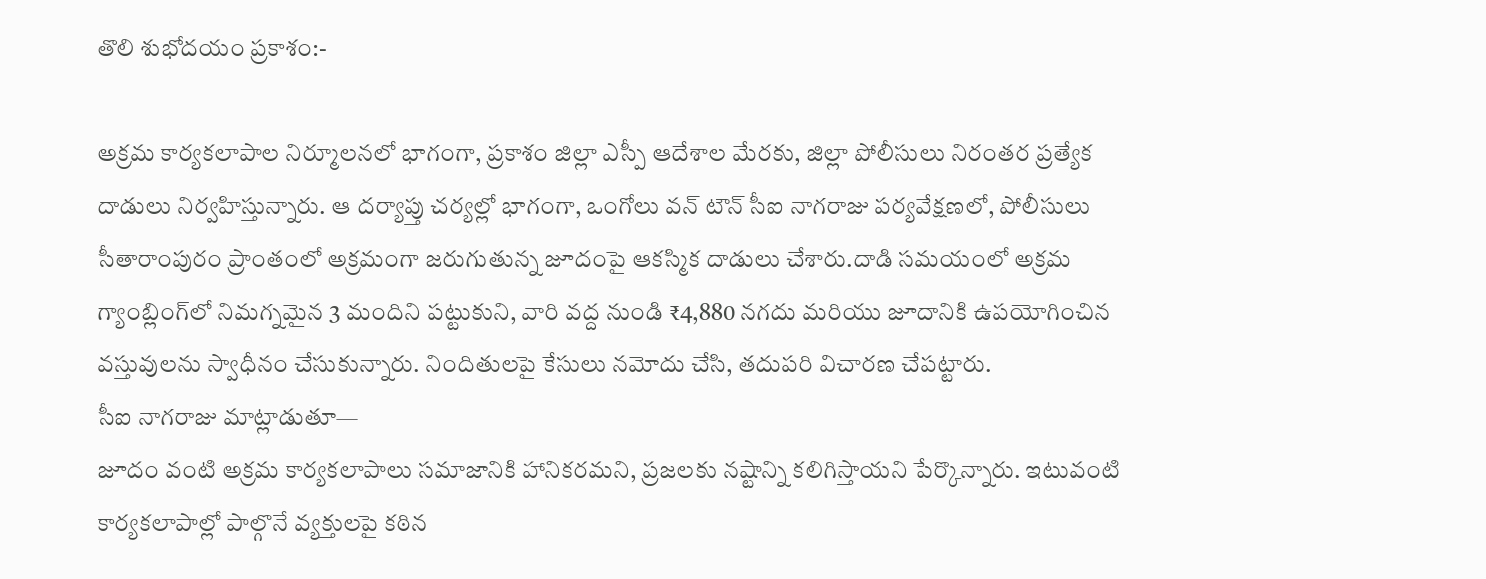తొలి శుభోదయం ప్రకాశం:-

అక్రమ కార్యకలాపాల నిర్మూలనలో భాగంగా, ప్రకాశం జిల్లా ఎస్పీ ఆదేశాల మేరకు, జిల్లా పోలీసులు నిరంతర ప్రత్యేక దాడులు నిర్వహిస్తున్నారు. ఆ దర్యాప్తు చర్యల్లో భాగంగా, ఒంగోలు వన్ టౌన్ సీఐ నాగరాజు పర్యవేక్షణలో, పోలీసులు సీతారాంపురం ప్రాంతంలో అక్రమంగా జరుగుతున్న జూదంపై ఆకస్మిక దాడులు చేశారు.దాడి సమయంలో అక్రమ గ్యాంబ్లింగ్‌లో నిమగ్నమైన 3 మందిని పట్టుకుని, వారి వద్ద నుండి ₹4,880 నగదు మరియు జూదానికి ఉపయోగించిన వస్తువులను స్వాధీనం చేసుకున్నారు. నిందితులపై కేసులు నమోదు చేసి, తదుపరి విచారణ చేపట్టారు.
సీఐ నాగరాజు మాట్లాడుతూ—
జూదం వంటి అక్రమ కార్యకలాపాలు సమాజానికి హానికరమని, ప్రజలకు నష్టాన్ని కలిగిస్తాయని పేర్కొన్నారు. ఇటువంటి కార్యకలాపాల్లో పాల్గొనే వ్యక్తులపై కఠిన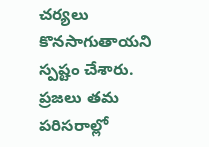చర్యలు కొనసాగుతాయని స్పష్టం చేశారు.
ప్రజలు తమ పరిసరాల్లో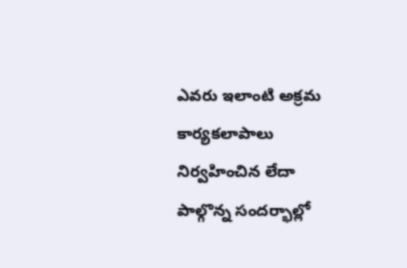ఎవరు ఇలాంటి అక్రమ కార్యకలాపాలు నిర్వహించిన లేదా పాల్గొన్న సందర్భాల్లో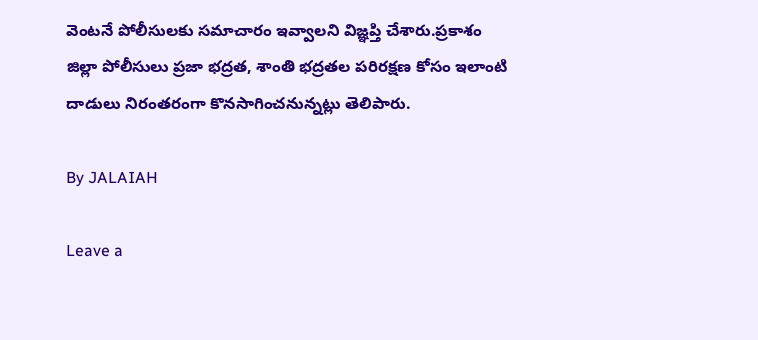వెంటనే పోలీసులకు సమాచారం ఇవ్వాలని విజ్ఞప్తి చేశారు.ప్రకాశం జిల్లా పోలీసులు ప్రజా భద్రత, శాంతి భద్రతల పరిరక్షణ కోసం ఇలాంటి దాడులు నిరంతరంగా కొనసాగించనున్నట్లు తెలిపారు.

By JALAIAH

Leave a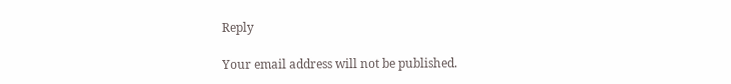Reply

Your email address will not be published.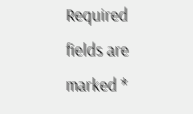Required fields are marked *